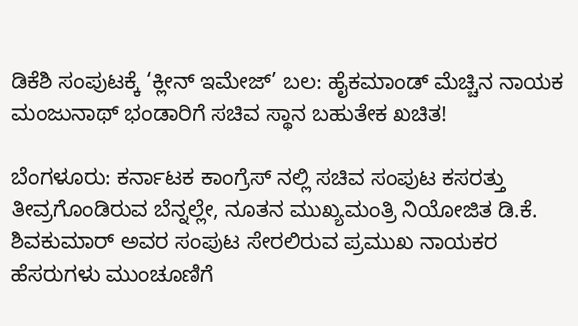ಡಿಕೆಶಿ ಸಂಪುಟಕ್ಕೆ ‘ಕ್ಲೀನ್ ಇಮೇಜ್’ ಬಲ: ಹೈಕಮಾಂಡ್ ಮೆಚ್ಚಿನ ನಾಯಕ ಮಂಜುನಾಥ್ ಭಂಡಾರಿಗೆ ಸಚಿವ ಸ್ಥಾನ ಬಹುತೇಕ ಖಚಿತ!

ಬೆಂಗಳೂರು: ಕರ್ನಾಟಕ ಕಾಂಗ್ರೆಸ್‌ ನಲ್ಲಿ ಸಚಿವ ಸಂಪುಟ ಕಸರತ್ತು ತೀವ್ರಗೊಂಡಿರುವ ಬೆನ್ನಲ್ಲೇ, ನೂತನ ಮುಖ್ಯಮಂತ್ರಿ ನಿಯೋಜಿತ ಡಿ.ಕೆ. ಶಿವಕುಮಾರ್ ಅವರ ಸಂಪುಟ ಸೇರಲಿರುವ ಪ್ರಮುಖ ನಾಯಕರ ಹೆಸರುಗಳು ಮುಂಚೂಣಿಗೆ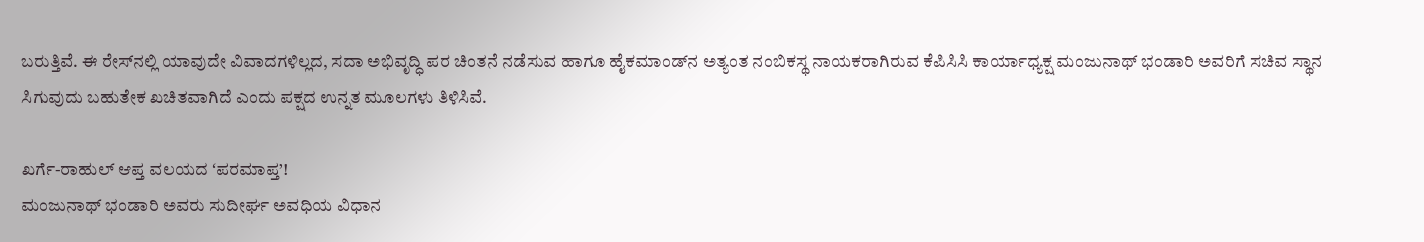ಬರುತ್ತಿವೆ. ಈ ರೇಸ್‌ನಲ್ಲಿ ಯಾವುದೇ ವಿವಾದಗಳಿಲ್ಲದ, ಸದಾ ಅಭಿವೃದ್ಧಿ ಪರ ಚಿಂತನೆ ನಡೆಸುವ ಹಾಗೂ ಹೈಕಮಾಂಡ್‌ನ ಅತ್ಯಂತ ನಂಬಿಕಸ್ಥ ನಾಯಕರಾಗಿರುವ ಕೆಪಿಸಿಸಿ ಕಾರ್ಯಾಧ್ಯಕ್ಷ ಮಂಜುನಾಥ್ ಭಂಡಾರಿ ಅವರಿಗೆ ಸಚಿವ ಸ್ಥಾನ ಸಿಗುವುದು ಬಹುತೇಕ ಖಚಿತವಾಗಿದೆ ಎಂದು ಪಕ್ಷದ ಉನ್ನತ ಮೂಲಗಳು ತಿಳಿಸಿವೆ.

ಖರ್ಗೆ-ರಾಹುಲ್ ಆಪ್ತ ವಲಯದ ʻಪರಮಾಪ್ತ’!
ಮಂಜುನಾಥ್ ಭಂಡಾರಿ ಅವರು ಸುದೀರ್ಘ ಅವಧಿಯ ವಿಧಾನ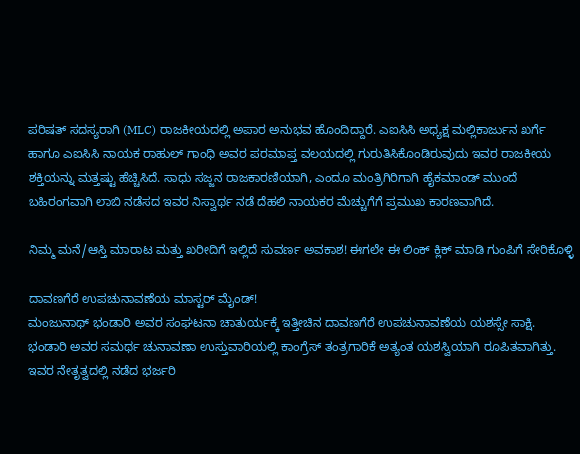ಪರಿಷತ್ ಸದಸ್ಯರಾಗಿ (MLC) ರಾಜಕೀಯದಲ್ಲಿ ಅಪಾರ ಅನುಭವ ಹೊಂದಿದ್ದಾರೆ. ಎಐಸಿಸಿ ಅಧ್ಯಕ್ಷ ಮಲ್ಲಿಕಾರ್ಜುನ ಖರ್ಗೆ ಹಾಗೂ ಎಐಸಿಸಿ ನಾಯಕ ರಾಹುಲ್ ಗಾಂಧಿ ಅವರ ಪರಮಾಪ್ತ ವಲಯದಲ್ಲಿ ಗುರುತಿಸಿಕೊಂಡಿರುವುದು ಇವರ ರಾಜಕೀಯ ಶಕ್ತಿಯನ್ನು ಮತ್ತಷ್ಟು ಹೆಚ್ಚಿಸಿದೆ. ಸಾಧು ಸಜ್ಜನ ರಾಜಕಾರಣಿಯಾಗಿ, ಎಂದೂ ಮಂತ್ರಿಗಿರಿಗಾಗಿ ಹೈಕಮಾಂಡ್ ಮುಂದೆ ಬಹಿರಂಗವಾಗಿ ಲಾಬಿ ನಡೆಸದ ಇವರ ನಿಸ್ವಾರ್ಥ ನಡೆ ದೆಹಲಿ ನಾಯಕರ ಮೆಚ್ಚುಗೆಗೆ ಪ್ರಮುಖ ಕಾರಣವಾಗಿದೆ.

ನಿಮ್ಮ ಮನೆ/ಆಸ್ತಿ ಮಾರಾಟ ಮತ್ತು ಖರೀದಿಗೆ ಇಲ್ಲಿದೆ ಸುವರ್ಣ ಅವಕಾಶ! ಈಗಲೇ ಈ ಲಿಂಕ್ ಕ್ಲಿಕ್ ಮಾಡಿ ಗುಂಪಿಗೆ ಸೇರಿಕೊಳ್ಳಿ

ದಾವಣಗೆರೆ ಉಪಚುನಾವಣೆಯ ಮಾಸ್ಟರ್ ಮೈಂಡ್!
ಮಂಜುನಾಥ್ ಭಂಡಾರಿ ಅವರ ಸಂಘಟನಾ ಚಾತುರ್ಯಕ್ಕೆ ಇತ್ತೀಚಿನ ದಾವಣಗೆರೆ ಉಪಚುನಾವಣೆಯ ಯಶಸ್ಸೇ ಸಾಕ್ಷಿ. ಭಂಡಾರಿ ಅವರ ಸಮರ್ಥ ಚುನಾವಣಾ ಉಸ್ತುವಾರಿಯಲ್ಲಿ ಕಾಂಗ್ರೆಸ್ ತಂತ್ರಗಾರಿಕೆ ಅತ್ಯಂತ ಯಶಸ್ವಿಯಾಗಿ ರೂಪಿತವಾಗಿತ್ತು. ಇವರ ನೇತೃತ್ವದಲ್ಲಿ ನಡೆದ ಭರ್ಜರಿ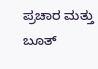ಪ್ರಚಾರ ಮತ್ತು ಬೂತ್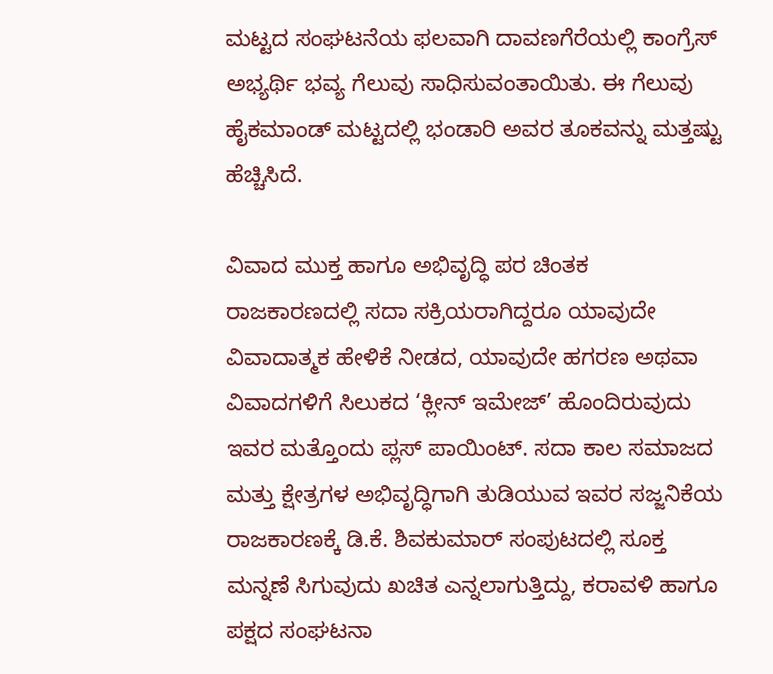ಮಟ್ಟದ ಸಂಘಟನೆಯ ಫಲವಾಗಿ ದಾವಣಗೆರೆಯಲ್ಲಿ ಕಾಂಗ್ರೆಸ್ ಅಭ್ಯರ್ಥಿ ಭವ್ಯ ಗೆಲುವು ಸಾಧಿಸುವಂತಾಯಿತು. ಈ ಗೆಲುವು ಹೈಕಮಾಂಡ್ ಮಟ್ಟದಲ್ಲಿ ಭಂಡಾರಿ ಅವರ ತೂಕವನ್ನು ಮತ್ತಷ್ಟು ಹೆಚ್ಚಿಸಿದೆ.

ವಿವಾದ ಮುಕ್ತ ಹಾಗೂ ಅಭಿವೃದ್ಧಿ ಪರ ಚಿಂತಕ
ರಾಜಕಾರಣದಲ್ಲಿ ಸದಾ ಸಕ್ರಿಯರಾಗಿದ್ದರೂ ಯಾವುದೇ ವಿವಾದಾತ್ಮಕ ಹೇಳಿಕೆ ನೀಡದ, ಯಾವುದೇ ಹಗರಣ ಅಥವಾ ವಿವಾದಗಳಿಗೆ ಸಿಲುಕದ ‘ಕ್ಲೀನ್ ಇಮೇಜ್’ ಹೊಂದಿರುವುದು ಇವರ ಮತ್ತೊಂದು ಪ್ಲಸ್ ಪಾಯಿಂಟ್. ಸದಾ ಕಾಲ ಸಮಾಜದ ಮತ್ತು ಕ್ಷೇತ್ರಗಳ ಅಭಿವೃದ್ಧಿಗಾಗಿ ತುಡಿಯುವ ಇವರ ಸಜ್ಜನಿಕೆಯ ರಾಜಕಾರಣಕ್ಕೆ ಡಿ.ಕೆ. ಶಿವಕುಮಾರ್ ಸಂಪುಟದಲ್ಲಿ ಸೂಕ್ತ ಮನ್ನಣೆ ಸಿಗುವುದು ಖಚಿತ ಎನ್ನಲಾಗುತ್ತಿದ್ದು, ಕರಾವಳಿ ಹಾಗೂ ಪಕ್ಷದ ಸಂಘಟನಾ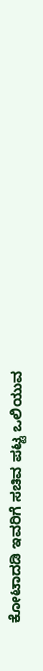ಕೋಟಾದಡಿ ಇವರಿಗೆ ಸಚಿವ ಪಟ್ಟ ಒಲಿಯುವ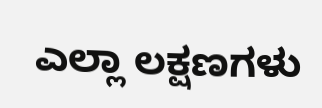ಎಲ್ಲಾ ಲಕ್ಷಣಗಳು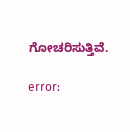ಗೋಚರಿಸುತ್ತಿವೆ.

error: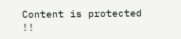Content is protected !!